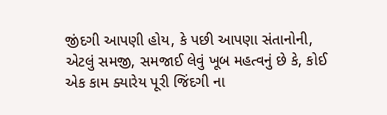જીંદગી આપણી હોય, કે પછી આપણા સંતાનોની, એટલું સમજી, સમજાઈ લેવું ખૂબ મહત્વનું છે કે, કોઈ એક કામ ક્યારેય પૂરી જિંદગી ના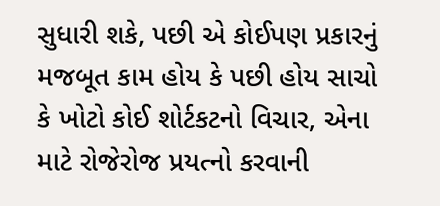સુધારી શકે, પછી એ કોઈપણ પ્રકારનું મજબૂત કામ હોય કે પછી હોય સાચો કે ખોટો કોઈ શોર્ટકટનો વિચાર, એના માટે રોજેરોજ પ્રયત્નો કરવાની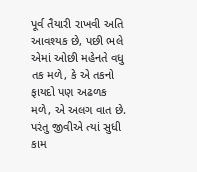પૂર્વ તૈયારી રાખવી અતિ આવશ્યક છે, પછી ભલે એમાં ઓછી મહેનતે વધુ તક મળે, કે એ તકનો ફાયદો પણ અઢળક મળે, એ અલગ વાત છે. પરંતુ જીવીએ ત્યાં સુધી કામ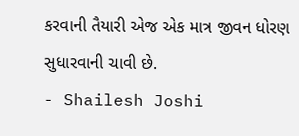કરવાની તૈયારી એજ એક માત્ર જીવન ધોરણ સુધારવાની ચાવી છે.
- Shailesh Joshi